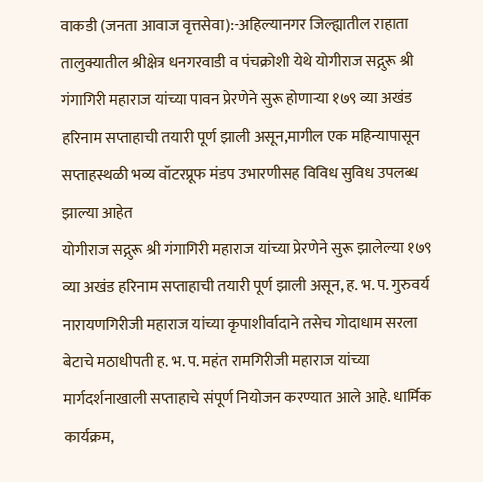वाकडी (जनता आवाज वृत्तसेवा):-अहिल्यानगर जिल्ह्यातील राहाता तालुक्यातील श्रीक्षेत्र धनगरवाडी व पंचक्रोशी येथे योगीराज सद्गुरू श्री गंगागिरी महाराज यांच्या पावन प्रेरणेने सुरू होणाऱ्या १७९ व्या अखंड हरिनाम सप्ताहाची तयारी पूर्ण झाली असून,मागील एक महिन्यापासून सप्ताहस्थळी भव्य वॉटरप्रूफ मंडप उभारणीसह विविध सुविध उपलब्ध झाल्या आहेत
योगीराज सद्गुरू श्री गंगागिरी महाराज यांच्या प्रेरणेने सुरू झालेल्या १७९ व्या अखंड हरिनाम सप्ताहाची तयारी पूर्ण झाली असून, ह. भ. प. गुरुवर्य नारायणगिरीजी महाराज यांच्या कृपाशीर्वादाने तसेच गोदाधाम सरला बेटाचे मठाधीपती ह. भ. प. महंत रामगिरीजी महाराज यांच्या मार्गदर्शनाखाली सप्ताहाचे संपूर्ण नियोजन करण्यात आले आहे. धार्मिक कार्यक्रम,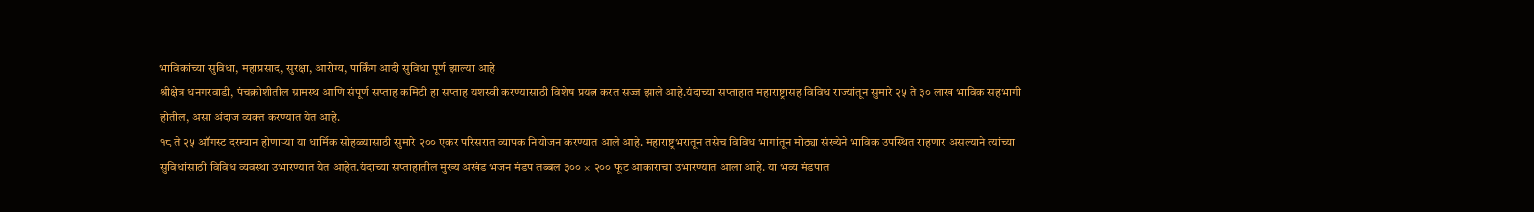भाविकांच्या सुविधा, महाप्रसाद, सुरक्षा, आरोग्य, पार्किंग आदी सुविधा पूर्ण झाल्या आहे
श्रीक्षेत्र धनगरवाडी, पंचक्रोशीतील ग्रामस्थ आणि संपूर्ण सप्ताह कमिटी हा सप्ताह यशस्वी करण्यासाठी विशेष प्रयत्न करत सज्ज झाले आहे.यंदाच्या सप्ताहात महाराष्ट्रासह विविध राज्यांतून सुमारे २५ ते ३० लाख भाविक सहभागी होतील, असा अंदाज व्यक्त करण्यात येत आहे.
१८ ते २५ ऑगस्ट दरम्यान होणाऱ्या या धार्मिक सोहळ्यासाठी सुमारे २०० एकर परिसरात व्यापक नियोजन करण्यात आले आहे. महाराष्ट्रभरातून तसेच विविध भागांतून मोठ्या संख्येने भाविक उपस्थित राहणार असल्याने त्यांच्या सुविधांसाठी विविध व्यवस्था उभारण्यात येत आहेत.यंदाच्या सप्ताहातील मुख्य अखंड भजन मंडप तब्बल ३०० × २०० फूट आकाराचा उभारण्यात आला आहे. या भव्य मंडपात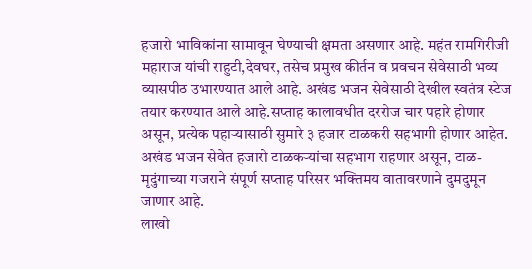हजारो भाविकांना सामावून घेण्याची क्षमता असणार आहे. महंत रामगिरीजी महाराज यांची राहुटी,देवघर, तसेच प्रमुख कीर्तन व प्रवचन सेवेसाठी भव्य व्यासपीठ उभारण्यात आले आहे. अखंड भजन सेवेसाठी देखील स्वतंत्र स्टेज तयार करण्यात आले आहे.सप्ताह कालावधीत दररोज चार पहारे होणार असून, प्रत्येक पहाऱ्यासाठी सुमारे ३ हजार टाळकरी सहभागी होणार आहेत. अखंड भजन सेवेत हजारो टाळकऱ्यांचा सहभाग राहणार असून, टाळ-मृदुंगाच्या गजराने संपूर्ण सप्ताह परिसर भक्तिमय वातावरणाने दुमदुमून जाणार आहे.
लाखो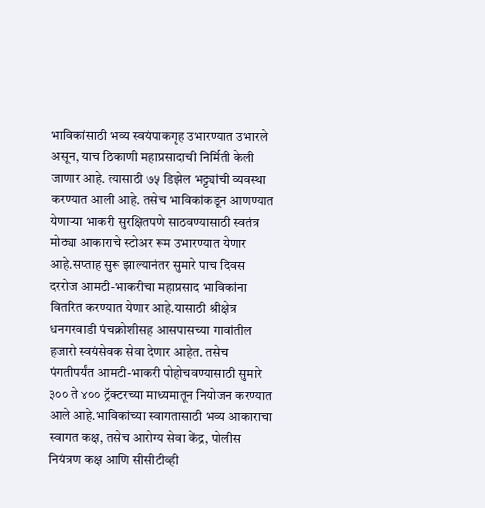भाविकांसाठी भव्य स्वयंपाकगृह उभारण्यात उभारले असून, याच ठिकाणी महाप्रसादाची निर्मिती केली जाणार आहे. त्यासाठी ७५ डिझेल भट्ट्यांची व्यवस्था करण्यात आली आहे. तसेच भाविकांकडून आणण्यात येणाऱ्या भाकरी सुरक्षितपणे साठवण्यासाठी स्वतंत्र मोठ्या आकाराचे स्टोअर रूम उभारण्यात येणार आहे.सप्ताह सुरू झाल्यानंतर सुमारे पाच दिवस दररोज आमटी-भाकरीचा महाप्रसाद भाविकांना वितरित करण्यात येणार आहे.यासाठी श्रीक्षेत्र धनगरवाडी पंचक्रोशीसह आसपासच्या गावांतील हजारो स्वयंसेवक सेवा देणार आहेत. तसेच पंगतीपर्यंत आमटी-भाकरी पोहोचवण्यासाठी सुमारे ३०० ते ४०० ट्रॅक्टरच्या माध्यमातून नियोजन करण्यात आले आहे.भाविकांच्या स्वागतासाठी भव्य आकाराचा स्वागत कक्ष, तसेच आरोग्य सेवा केंद्र, पोलीस नियंत्रण कक्ष आणि सीसीटीव्ही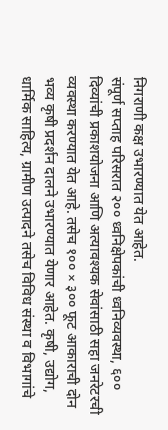निगराणी कक्ष उभारण्यात येत आहेत.
संपूर्ण सप्ताह परिसरात २०० ध्वनिक्षेपकांची ध्वनिव्यवस्था, ६०० दिव्यांची प्रकाशयोजना आणि अत्यावश्यक सेवांसाठी सहा जनरेटरची व्यवस्था करण्यात येत आहे. तसेच १०० × ३०० फूट आकाराची दोन भव्य कृषी प्रदर्शन दालने उभारण्यात येणार आहेत. कृषी, उद्योग, धार्मिक साहित्य, ग्रामीण उत्पादने तसेच विविध संस्था व विभागांचे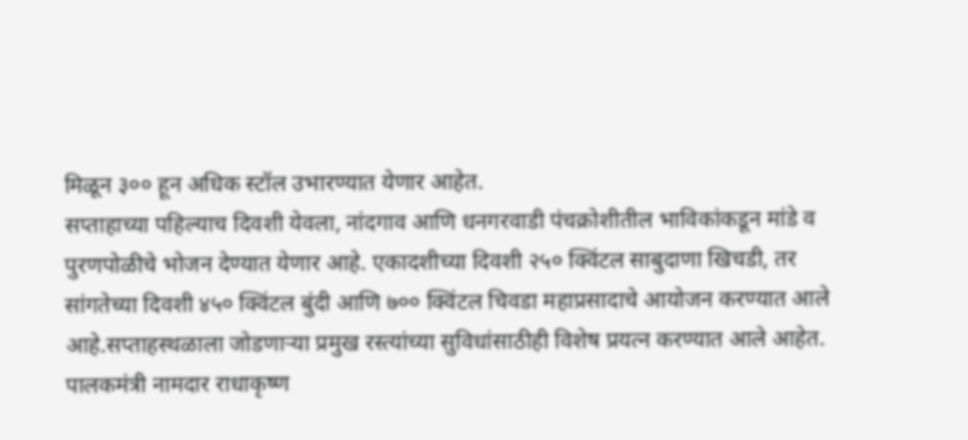मिळून ३०० हून अधिक स्टॉल उभारण्यात येणार आहेत.
सप्ताहाच्या पहिल्याच दिवशी येवला, नांदगाव आणि धनगरवाडी पंचक्रोशीतील भाविकांकडून मांडे व पुरणपोळीचे भोजन देण्यात येणार आहे. एकादशीच्या दिवशी २५० क्विंटल साबुदाणा खिचडी, तर सांगतेच्या दिवशी ४५० क्विंटल बुंदी आणि ७०० क्विंटल चिवडा महाप्रसादाचे आयोजन करण्यात आले आहे.सप्ताहस्थळाला जोडणाऱ्या प्रमुख रस्त्यांच्या सुविधांसाठीही विशेष प्रयत्न करण्यात आले आहेत. पालकमंत्री नामदार राधाकृष्ण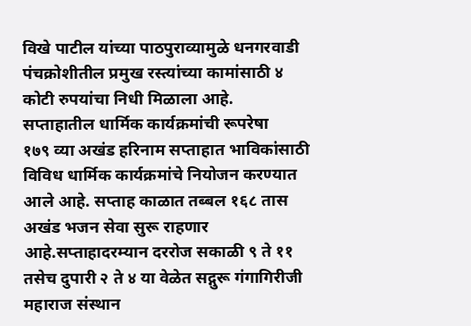विखे पाटील यांच्या पाठपुराव्यामुळे धनगरवाडी पंचक्रोशीतील प्रमुख रस्त्यांच्या कामांसाठी ४ कोटी रुपयांचा निधी मिळाला आहे.
सप्ताहातील धार्मिक कार्यक्रमांची रूपरेषा
१७९ व्या अखंड हरिनाम सप्ताहात भाविकांसाठी विविध धार्मिक कार्यक्रमांचे नियोजन करण्यात आले आहे. सप्ताह काळात तब्बल १६८ तास अखंड भजन सेवा सुरू राहणार आहे.सप्ताहादरम्यान दररोज सकाळी ९ ते ११ तसेच दुपारी २ ते ४ या वेळेत सद्गुरू गंगागिरीजी महाराज संस्थान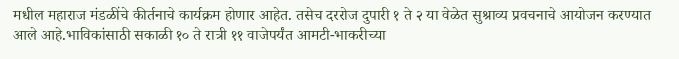मधील महाराज मंडळींचे कीर्तनाचे कार्यक्रम होणार आहेत. तसेच दररोज दुपारी १ ते २ या वेळेत सुश्राव्य प्रवचनाचे आयोजन करण्यात आले आहे.भाविकांसाठी सकाळी १० ते रात्री ११ वाजेपर्यंत आमटी-भाकरीच्या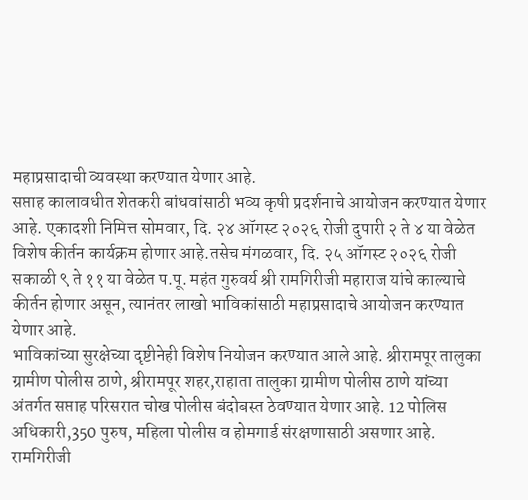महाप्रसादाची व्यवस्था करण्यात येणार आहे.
सप्ताह कालावधीत शेतकरी बांधवांसाठी भव्य कृषी प्रदर्शनाचे आयोजन करण्यात येणार आहे. एकादशी निमित्त सोमवार, दि. २४ ऑगस्ट २०२६ रोजी दुपारी २ ते ४ या वेळेत विशेष कीर्तन कार्यक्रम होणार आहे.तसेच मंगळवार, दि. २५ ऑगस्ट २०२६ रोजी सकाळी ९ ते ११ या वेळेत प.पू. महंत गुरुवर्य श्री रामगिरीजी महाराज यांचे काल्याचे कीर्तन होणार असून, त्यानंतर लाखो भाविकांसाठी महाप्रसादाचे आयोजन करण्यात येणार आहे.
भाविकांच्या सुरक्षेच्या दृष्टीनेही विशेष नियोजन करण्यात आले आहे. श्रीरामपूर तालुका ग्रामीण पोलीस ठाणे, श्रीरामपूर शहर,राहाता तालुका ग्रामीण पोलीस ठाणे यांच्या अंतर्गत सप्ताह परिसरात चोख पोलीस बंदोबस्त ठेवण्यात येणार आहे. 12 पोलिस अधिकारी,350 पुरुष, महिला पोलीस व होमगार्ड संरक्षणासाठी असणार आहे. रामगिरीजी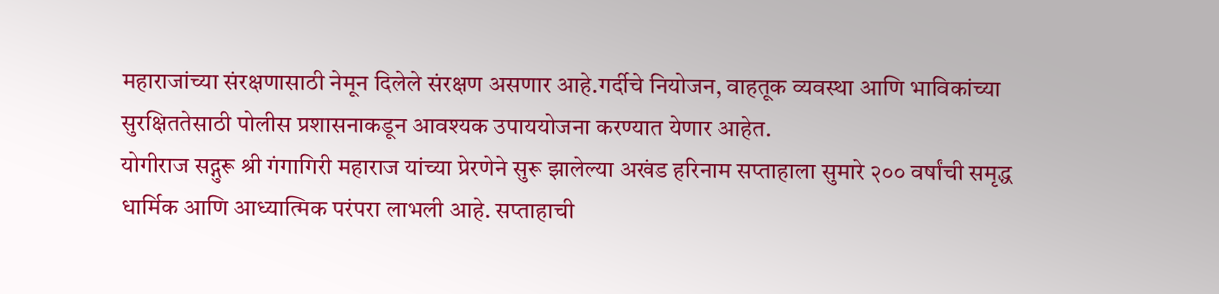महाराजांच्या संरक्षणासाठी नेमून दिलेले संरक्षण असणार आहे.गर्दीचे नियोजन, वाहतूक व्यवस्था आणि भाविकांच्या सुरक्षिततेसाठी पोलीस प्रशासनाकडून आवश्यक उपाययोजना करण्यात येणार आहेत.
योगीराज सद्गुरू श्री गंगागिरी महाराज यांच्या प्रेरणेने सुरू झालेल्या अखंड हरिनाम सप्ताहाला सुमारे २०० वर्षांची समृद्ध धार्मिक आणि आध्यात्मिक परंपरा लाभली आहे. सप्ताहाची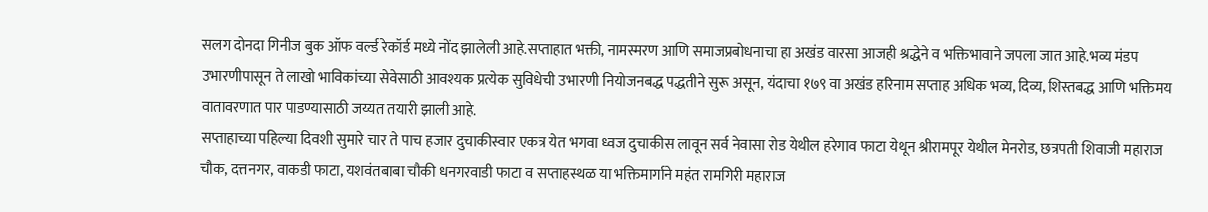सलग दोनदा गिनीज बुक ऑफ वर्ल्ड रेकॉर्ड मध्ये नोंद झालेली आहे.सप्ताहात भक्ती, नामस्मरण आणि समाजप्रबोधनाचा हा अखंड वारसा आजही श्रद्धेने व भक्तिभावाने जपला जात आहे.भव्य मंडप उभारणीपासून ते लाखो भाविकांच्या सेवेसाठी आवश्यक प्रत्येक सुविधेची उभारणी नियोजनबद्ध पद्धतीने सुरू असून, यंदाचा १७९ वा अखंड हरिनाम सप्ताह अधिक भव्य, दिव्य, शिस्तबद्ध आणि भक्तिमय वातावरणात पार पाडण्यासाठी जय्यत तयारी झाली आहे.
सप्ताहाच्या पहिल्या दिवशी सुमारे चार ते पाच हजार दुचाकीस्वार एकत्र येत भगवा ध्वज दुचाकीस लावून सर्व नेवासा रोड येथील हरेगाव फाटा येथून श्रीरामपूर येथील मेनरोड, छत्रपती शिवाजी महाराज चौक, दत्तनगर, वाकडी फाटा, यशवंतबाबा चौकी धनगरवाडी फाटा व सप्ताहस्थळ या भक्तिमार्गाने महंत रामगिरी महाराज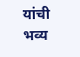यांची भव्य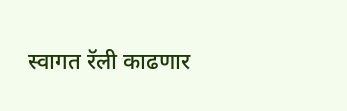स्वागत रॅली काढणार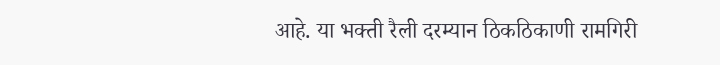आहे. या भक्ती रैली दरम्यान ठिकठिकाणी रामगिरी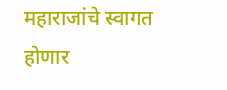महाराजांचे स्वागत होणार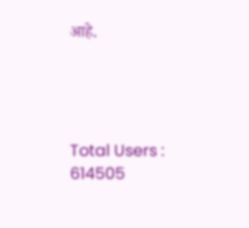आहे.




Total Users : 614505